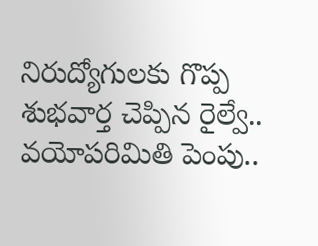నిరుద్యోగులకు గొప్ప శుభవార్త చెప్పిన రైల్వే.. వయోపరిమితి పెంపు..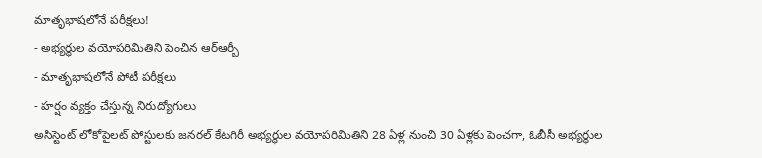మాతృభాషలోనే పరీక్షలు!
- అభ్యర్థుల వయోపరిమితిని పెంచిన ఆర్ఆర్బీ
- మాతృభాషలోనే పోటీ పరీక్షలు
- హర్షం వ్యక్తం చేస్తున్న నిరుద్యోగులు
అసిస్టెంట్ లోకోపైలట్ పోస్టులకు జనరల్ కేటగిరీ అభ్యర్థుల వయోపరిమితిని 28 ఏళ్ల నుంచి 30 ఏళ్లకు పెంచగా, ఓబీసీ అభ్యర్థుల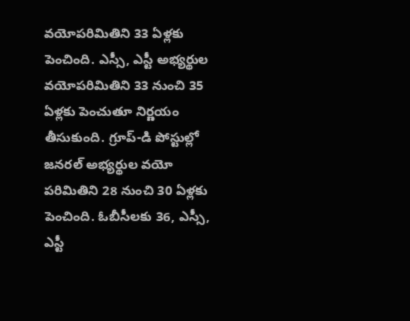వయోపరిమితిని 33 ఏళ్లకు పెంచింది. ఎస్సీ, ఎస్టీ అభ్యర్థుల వయోపరిమితిని 33 నుంచి 35 ఏళ్లకు పెంచుతూ నిర్ణయం తీసుకుంది. గ్రూప్-డి పోస్టుల్లో జనరల్ అభ్యర్థుల వయో పరిమితిని 28 నుంచి 30 ఏళ్లకు పెంచింది. ఓబీసీలకు 36, ఎస్సీ, ఎస్టీ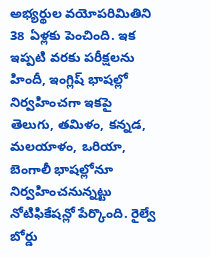అభ్యర్థుల వయోపరిమితిని 38 ఏళ్లకు పెంచింది. ఇక ఇప్పటి వరకు పరీక్షలను హిందీ, ఇంగ్లిష్ భాషల్లో నిర్వహించగా ఇకపై తెలుగు, తమిళం, కన్నడ, మలయాళం, ఒరియా, బెంగాలీ భాషల్లోనూ నిర్వహించనున్నట్టు నోటిఫికేషన్లో పేర్కొంది. రైల్వే బోర్డు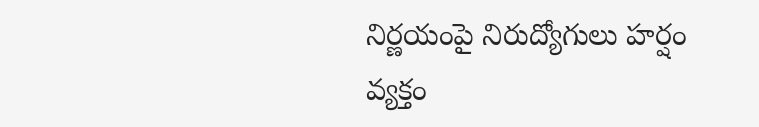నిర్ణయంపై నిరుద్యోగులు హర్షం వ్యక్తం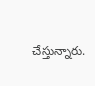చేస్తున్నారు.